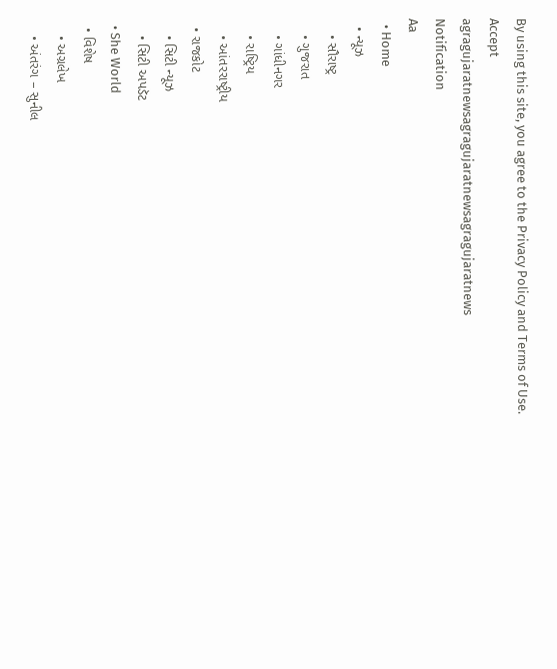By using this site, you agree to the Privacy Policy and Terms of Use.
Accept
agragujaratnewsagragujaratnewsagragujaratnews
Notification
Aa
  • Home
  • ન્યૂઝ
    • સૌરાષ્ટ્ર
    • ગુજરાત
    • ગાંધીનગર
    • રાષ્ટ્રિય
    • આંતરરાષ્ટ્રીય
  • રાજકોટ
    • સિટી ન્યૂઝ
    • સિટી અપડૅટ
  • She World
  • વિશેષ
    • અગ્રલેખ
    • અંતરંગ – સુનીલ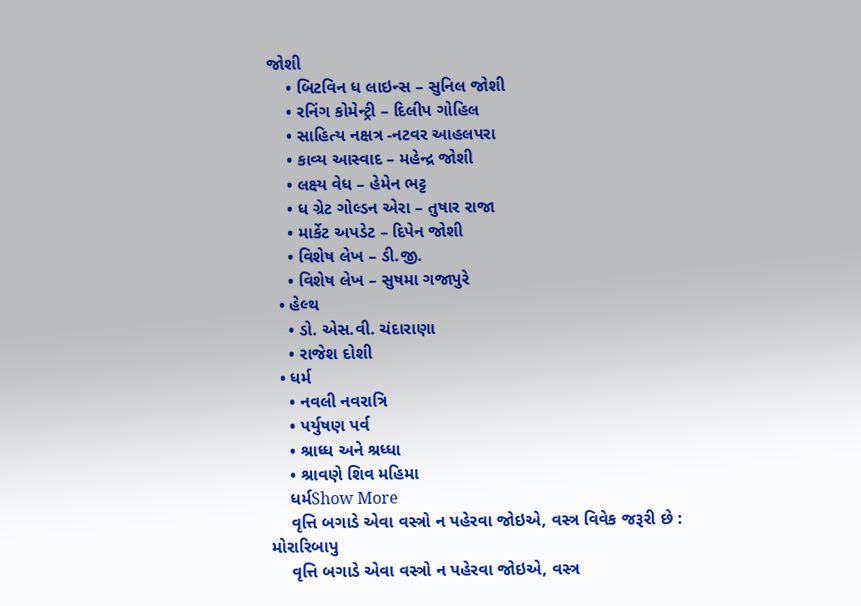જોશી
    • બિટવિન ધ લાઇન્સ – સુનિલ જોશી
    • રનિંગ કોમેન્ટ્રી – દિલીપ ગોહિલ
    • સાહિત્ય નક્ષત્ર -નટવર આહલપરા
    • કાવ્ય આસ્વાદ – મહેન્દ્ર જોશી
    • લક્ષ્ય વેધ – હેમેન ભટ્ટ
    • ધ ગ્રેટ ગોલ્ડન એરા – તુષાર રાજા
    • માર્કેટ અપડેટ – દિપેન જોશી
    • વિશેષ લેખ – ડી.જી.
    • વિશેષ લેખ – સુષમા ગજાપુરે
  • હેલ્થ
    • ડો. એસ.વી. ચંદારાણા
    • રાજેશ દોશી
  • ધર્મ
    • નવલી નવરાત્રિ
    • પર્યુષણ પર્વ
    • શ્રાધ્ધ અને શ્રધ્ધા
    • શ્રાવણે શિવ મહિમા
    ધર્મShow More
    વૃત્તિ બગાડે એવા વસ્ત્રો ન પહેરવા જોઇએ, વસ્ત્ર વિવેક જરૂરી છે : મોરારિબાપુ
    વૃત્તિ બગાડે એવા વસ્ત્રો ન પહેરવા જોઇએ, વસ્ત્ર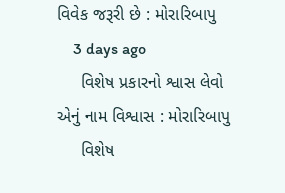વિવેક જરૂરી છે : મોરારિબાપુ
    3 days ago
     વિશેષ પ્રકારનો શ્વાસ લેવો એનું નામ વિશ્વાસ : મોરારિબાપુ
     વિશેષ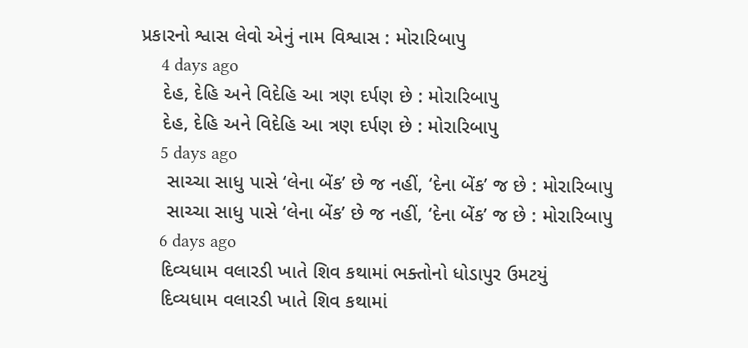પ્રકારનો શ્વાસ લેવો એનું નામ વિશ્વાસ : મોરારિબાપુ
    4 days ago
    દેહ, દેહિ અને વિદેહિ આ ત્રણ દર્પણ છે : મોરારિબાપુ
    દેહ, દેહિ અને વિદેહિ આ ત્રણ દર્પણ છે : મોરારિબાપુ
    5 days ago
     સાચ્ચા સાધુ પાસે ‘લેના બેંક’ છે જ નહીં, ‘દેના બેંક’ જ છે : મોરારિબાપુ
     સાચ્ચા સાધુ પાસે ‘લેના બેંક’ છે જ નહીં, ‘દેના બેંક’ જ છે : મોરારિબાપુ
    6 days ago
    દિવ્યધામ વલારડી ખાતે શિવ કથામાં ભક્તોનો ધોડાપુર ઉમટયું
    દિવ્યધામ વલારડી ખાતે શિવ કથામાં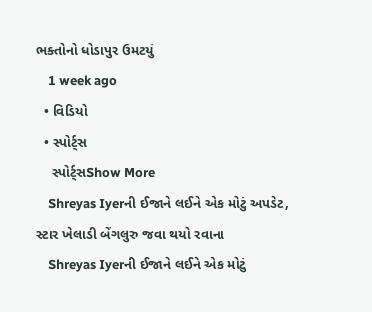ભક્તોનો ધોડાપુર ઉમટયું
    1 week ago
  • વિડિયો
  • સ્પોર્ટ્સ
    સ્પોર્ટ્સShow More
    Shreyas Iyerની ઈજાને લઈને એક મોટું અપડેટ, સ્ટાર ખેલાડી બેંગલુરુ જવા થયો રવાના
    Shreyas Iyerની ઈજાને લઈને એક મોટું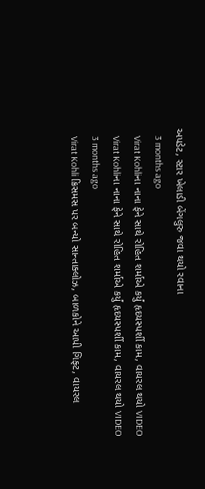અપડેટ, સ્ટાર ખેલાડી બેંગલુરુ જવા થયો રવાના
    3 months ago
    Virat Kohliના નાના ફેને સાથે રોહિત શર્માએ કર્યું હૃદયસ્પર્શી કામ, વાયરલ થયો VIDEO
    Virat Kohliના નાના ફેને સાથે રોહિત શર્માએ કર્યું હૃદયસ્પર્શી કામ, વાયરલ થયો VIDEO
    3 months ago
    Virat Kohli ક્રિસમસ પર બન્યો સાન્તાક્લોઝ, બાળકોને આપી ગિફ્ટ, વાયરલ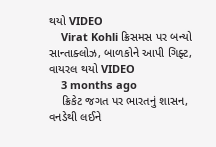થયો VIDEO
    Virat Kohli ક્રિસમસ પર બન્યો સાન્તાક્લોઝ, બાળકોને આપી ગિફ્ટ, વાયરલ થયો VIDEO
    3 months ago
    ક્રિકેટ જગત પર ભારતનું શાસન, વનડેથી લઈને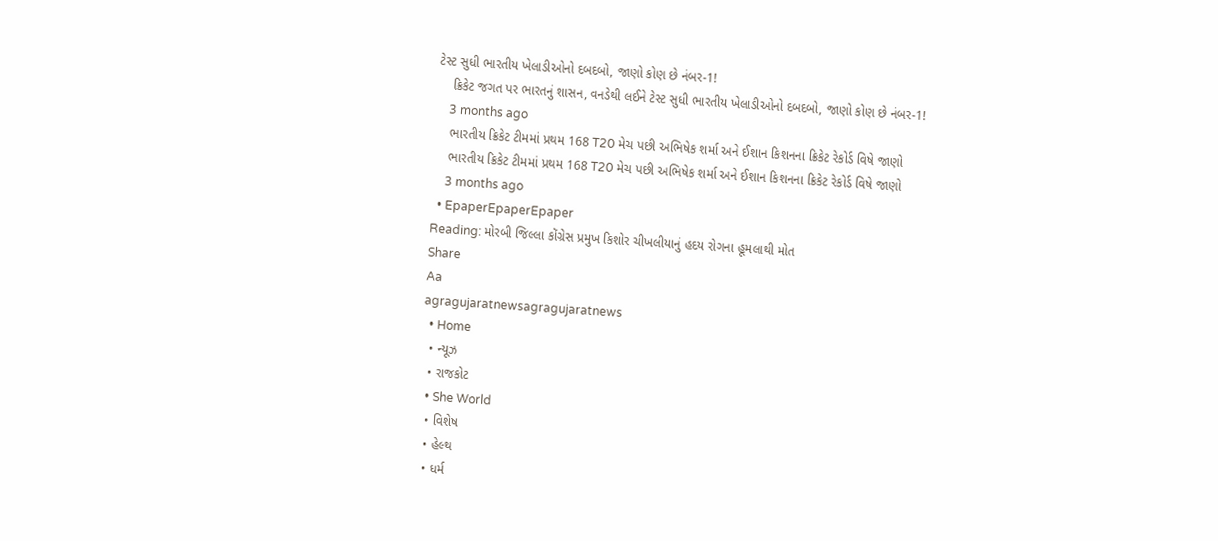ટેસ્ટ સુધી ભારતીય ખેલાડીઓનો દબદબો, જાણો કોણ છે નંબર-1!
    ક્રિકેટ જગત પર ભારતનું શાસન, વનડેથી લઈને ટેસ્ટ સુધી ભારતીય ખેલાડીઓનો દબદબો, જાણો કોણ છે નંબર-1!
    3 months ago
    ભારતીય ક્રિકેટ ટીમમાં પ્રથમ 168 T20 મેચ પછી અભિષેક શર્મા અને ઈશાન કિશનના ક્રિકેટ રેકોર્ડ વિષે જાણો
    ભારતીય ક્રિકેટ ટીમમાં પ્રથમ 168 T20 મેચ પછી અભિષેક શર્મા અને ઈશાન કિશનના ક્રિકેટ રેકોર્ડ વિષે જાણો
    3 months ago
  • EpaperEpaperEpaper
Reading: મોરબી જિલ્લા કોંગ્રેસ પ્રમુખ કિશોર ચીખલીયાનું હદય રોગના હૂમલાથી મોત
Share
Aa
agragujaratnewsagragujaratnews
  • Home
  • ન્યૂઝ
  • રાજકોટ
  • She World
  • વિશેષ
  • હેલ્થ
  • ધર્મ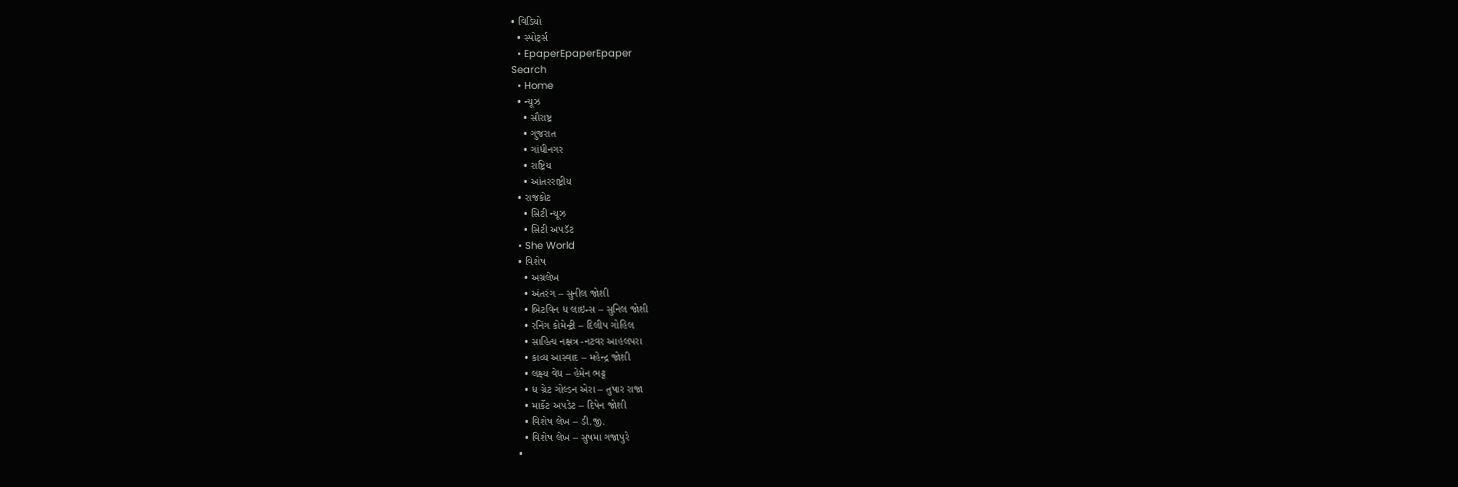• વિડિયો
  • સ્પોર્ટ્સ
  • EpaperEpaperEpaper
Search
  • Home
  • ન્યૂઝ
    • સૌરાષ્ટ્ર
    • ગુજરાત
    • ગાંધીનગર
    • રાષ્ટ્રિય
    • આંતરરાષ્ટ્રીય
  • રાજકોટ
    • સિટી ન્યૂઝ
    • સિટી અપડૅટ
  • She World
  • વિશેષ
    • અગ્રલેખ
    • અંતરંગ – સુનીલ જોશી
    • બિટવિન ધ લાઇન્સ – સુનિલ જોશી
    • રનિંગ કોમેન્ટ્રી – દિલીપ ગોહિલ
    • સાહિત્ય નક્ષત્ર -નટવર આહલપરા
    • કાવ્ય આસ્વાદ – મહેન્દ્ર જોશી
    • લક્ષ્ય વેધ – હેમેન ભટ્ટ
    • ધ ગ્રેટ ગોલ્ડન એરા – તુષાર રાજા
    • માર્કેટ અપડેટ – દિપેન જોશી
    • વિશેષ લેખ – ડી.જી.
    • વિશેષ લેખ – સુષમા ગજાપુરે
  •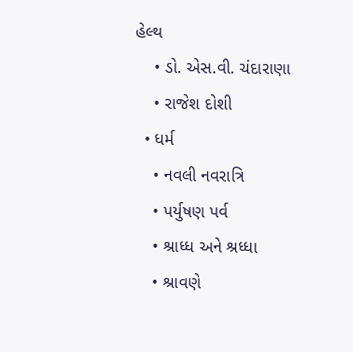હેલ્થ
    • ડો. એસ.વી. ચંદારાણા
    • રાજેશ દોશી
  • ધર્મ
    • નવલી નવરાત્રિ
    • પર્યુષણ પર્વ
    • શ્રાધ્ધ અને શ્રધ્ધા
    • શ્રાવણે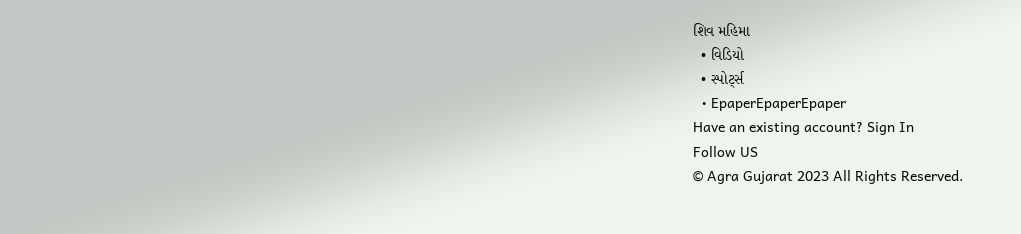શિવ મહિમા
  • વિડિયો
  • સ્પોર્ટ્સ
  • EpaperEpaperEpaper
Have an existing account? Sign In
Follow US
© Agra Gujarat 2023 All Rights Reserved.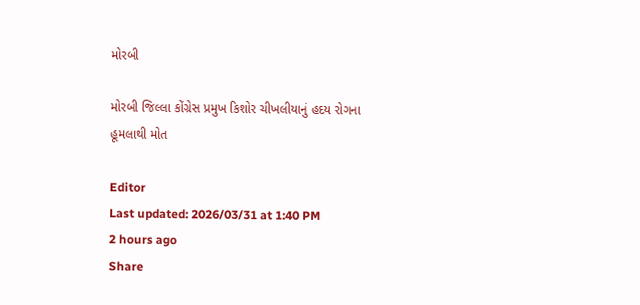મોરબી

મોરબી જિલ્લા કોંગ્રેસ પ્રમુખ કિશોર ચીખલીયાનું હદય રોગના હૂમલાથી મોત

Editor
Last updated: 2026/03/31 at 1:40 PM
2 hours ago
Share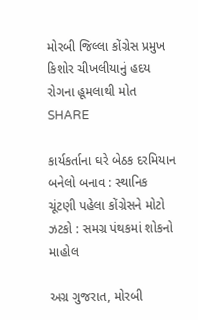મોરબી જિલ્લા કોંગ્રેસ પ્રમુખ કિશોર ચીખલીયાનું હદય રોગના હૂમલાથી મોત
SHARE

કાર્યકર્તાના ઘરે બેઠક દરમિયાન બનેલો બનાવ : સ્થાનિક ચૂંટણી પહેલા કોંગ્રેસને મોટો ઝટકો : સમગ્ર પંથકમાં શોકનો માહોલ

અગ્ર ગુજરાત, મોરબી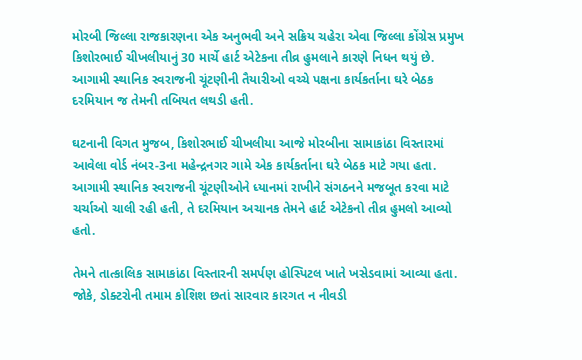મોરબી જિલ્લા રાજકારણના એક અનુભવી અને સક્રિય ચહેરા એવા જિલ્લા કોંગ્રેસ પ્રમુખ કિશોરભાઈ ચીખલીયાનું 30 માર્ચે હાર્ટ એટેકના તીવ્ર હુમલાને કારણે નિધન થયું છે. આગામી સ્થાનિક સ્વરાજની ચૂંટણીની તૈયારીઓ વચ્ચે પક્ષના કાર્યકર્તાના ઘરે બેઠક દરમિયાન જ તેમની તબિયત લથડી હતી.

ઘટનાની વિગત મુજબ, કિશોરભાઈ ચીખલીયા આજે મોરબીના સામાકાંઠા વિસ્તારમાં આવેલા વોર્ડ નંબર-3ના મહેન્દ્રનગર ગામે એક કાર્યકર્તાના ઘરે બેઠક માટે ગયા હતા. આગામી સ્થાનિક સ્વરાજની ચૂંટણીઓને ધ્યાનમાં રાખીને સંગઠનને મજબૂત કરવા માટે ચર્ચાઓ ચાલી રહી હતી, તે દરમિયાન અચાનક તેમને હાર્ટ એટેકનો તીવ્ર હુમલો આવ્યો હતો.

તેમને તાત્કાલિક સામાકાંઠા વિસ્તારની સમર્પણ હોસ્પિટલ ખાતે ખસેડવામાં આવ્યા હતા. જોકે, ડોક્ટરોની તમામ કોશિશ છતાં સારવાર કારગત ન નીવડી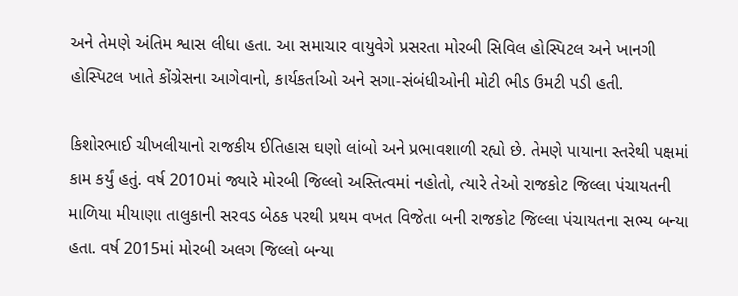અને તેમણે અંતિમ શ્વાસ લીધા હતા. આ સમાચાર વાયુવેગે પ્રસરતા મોરબી સિવિલ હોસ્પિટલ અને ખાનગી હોસ્પિટલ ખાતે કોંગ્રેસના આગેવાનો, કાર્યકર્તાઓ અને સગા-સંબંધીઓની મોટી ભીડ ઉમટી પડી હતી.

કિશોરભાઈ ચીખલીયાનો રાજકીય ઈતિહાસ ઘણો લાંબો અને પ્રભાવશાળી રહ્યો છે. તેમણે પાયાના સ્તરેથી પક્ષમાં કામ કર્યું હતું. વર્ષ 2010માં જ્યારે મોરબી જિલ્લો અસ્તિત્વમાં નહોતો, ત્યારે તેઓ રાજકોટ જિલ્લા પંચાયતની માળિયા મીયાણા તાલુકાની સરવડ બેઠક પરથી પ્રથમ વખત વિજેતા બની રાજકોટ જિલ્લા પંચાયતના સભ્ય બન્યા હતા. વર્ષ 2015માં મોરબી અલગ જિલ્લો બન્યા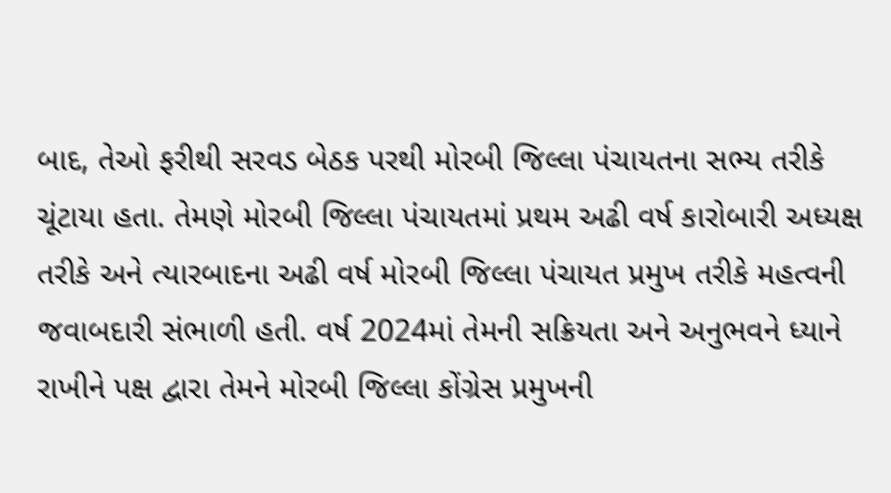બાદ, તેઓ ફરીથી સરવડ બેઠક પરથી મોરબી જિલ્લા પંચાયતના સભ્ય તરીકે ચૂંટાયા હતા. તેમણે મોરબી જિલ્લા પંચાયતમાં પ્રથમ અઢી વર્ષ કારોબારી અધ્યક્ષ તરીકે અને ત્યારબાદના અઢી વર્ષ મોરબી જિલ્લા પંચાયત પ્રમુખ તરીકે મહત્વની જવાબદારી સંભાળી હતી. વર્ષ 2024માં તેમની સક્રિયતા અને અનુભવને ધ્યાને રાખીને પક્ષ દ્વારા તેમને મોરબી જિલ્લા કોંગ્રેસ પ્રમુખની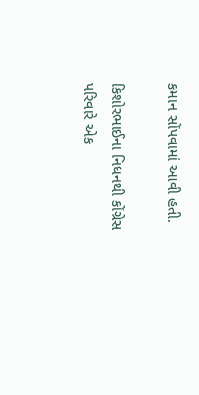કમાન સોંપવામાં આવી હતી.

કિશોરભાઈના નિધનથી કોંગ્રેસ પરિવારે એક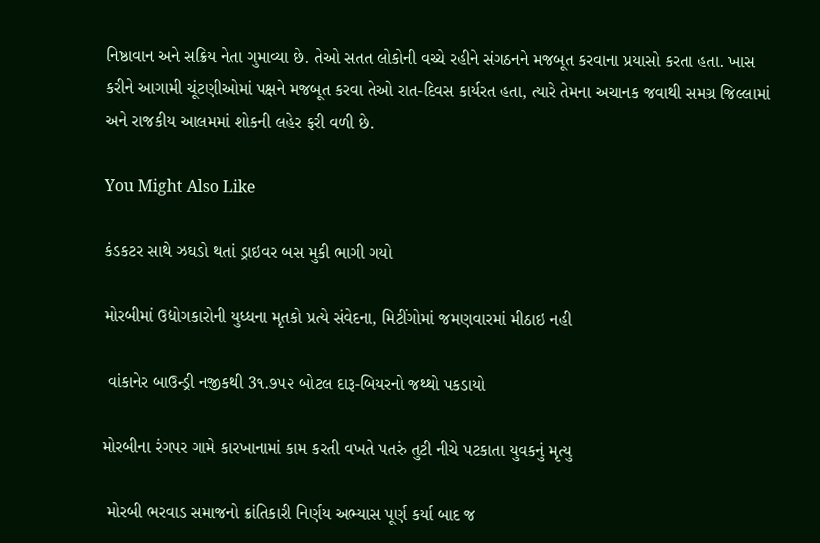નિષ્ઠાવાન અને સક્રિય નેતા ગુમાવ્યા છે. તેઓ સતત લોકોની વચ્ચે રહીને સંગઠનને મજબૂત કરવાના પ્રયાસો કરતા હતા. ખાસ કરીને આગામી ચૂંટણીઓમાં પક્ષને મજબૂત કરવા તેઓ રાત-દિવસ કાર્યરત હતા, ત્યારે તેમના અચાનક જવાથી સમગ્ર જિલ્લામાં અને રાજકીય આલમમાં શોકની લહેર ફરી વળી છે.

You Might Also Like

કંડકટર સાથે ઝઘડો થતાં ડ્રાઇવર બસ મુકી ભાગી ગયો

મોરબીમાં ઉદ્યોગકારોની યુધ્ધના મૃતકો પ્રત્યે સંવેદના, મિટીંગોમાં જમણવારમાં મીઠાઇ નહી

 વાંકાનેર બાઉન્ડ્રી નજીકથી 3૧.૭૫૨ બોટલ દારૂ-બિયરનો જથ્થો પકડાયો

મોરબીના રંગપર ગામે કારખાનામાં કામ કરતી વખતે પતરું તુટી નીચે પટકાતા યુવકનું મૃત્યુ

 મોરબી ભરવાડ સમાજનો ક્રાંતિકારી નિર્ણય અભ્યાસ પૂર્ણ કર્યા બાદ જ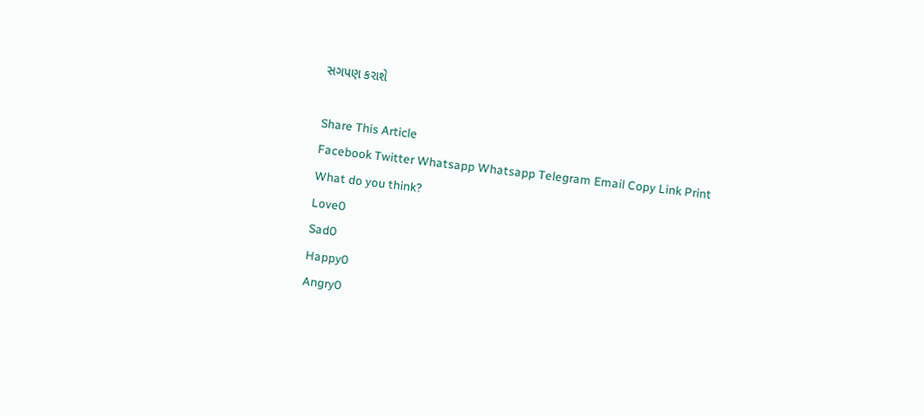સગપણ કરાશે

Share This Article
Facebook Twitter Whatsapp Whatsapp Telegram Email Copy Link Print
What do you think?
Love0
Sad0
Happy0
Angry0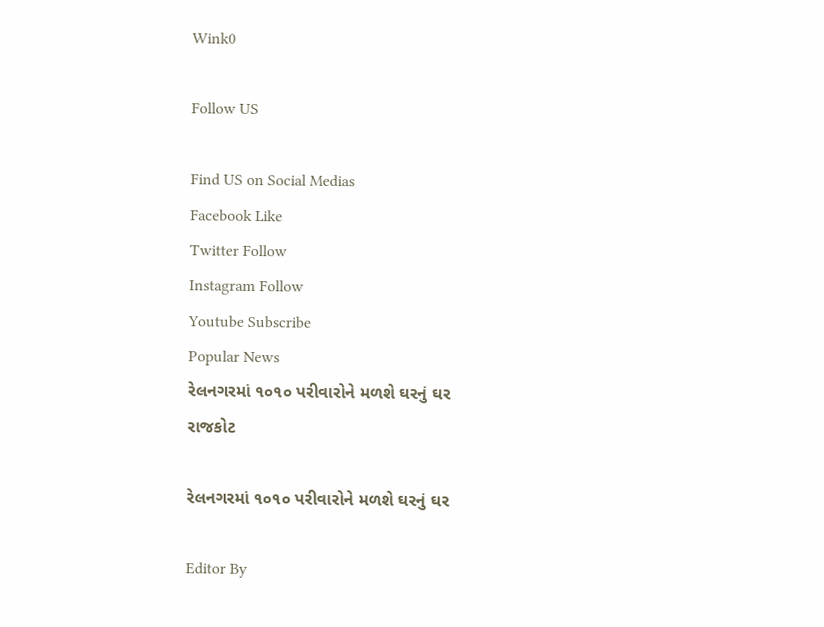Wink0

Follow US

Find US on Social Medias
Facebook Like
Twitter Follow
Instagram Follow
Youtube Subscribe
Popular News
રેલનગરમાં ૧૦૧૦ પરીવારોને મળશે ઘરનું ઘર
રાજકોટ

રેલનગરમાં ૧૦૧૦ પરીવારોને મળશે ઘરનું ઘર

Editor By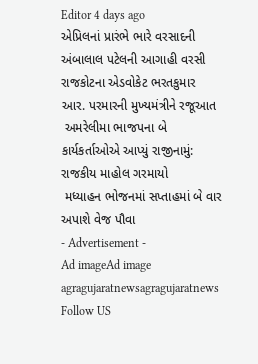Editor 4 days ago
એપ્રિલનાં પ્રારંભે ભારે વરસાદની અંબાલાલ પટેલની આગાહી વરસી
રાજકોટના એડવોકેટ ભરતકુમાર આર. પરમારની મુખ્યમંત્રીને રજૂઆત
 અમરેલીમા ભાજપના બે કાર્યકર્તાઓએ આપ્યું રાજીનામું: રાજકીય માહોલ ગરમાયો
 મધ્યાહન ભોજનમાં સપ્તાહમાં બે વાર અપાશે વેજ પૌવા
- Advertisement -
Ad imageAd image
agragujaratnewsagragujaratnews
Follow US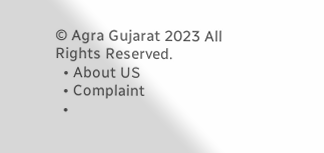© Agra Gujarat 2023 All Rights Reserved.
  • About US
  • Complaint
  •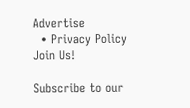Advertise
  • Privacy Policy
Join Us!

Subscribe to our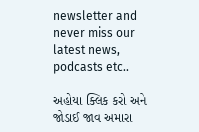newsletter and never miss our latest news, podcasts etc..

અહોયા ક્લિક કરો અને જોડાઈ જાવ અમારા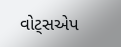વોટ્સએપ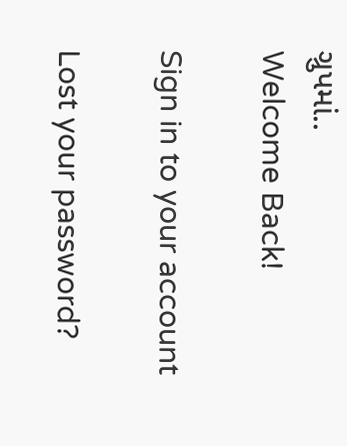ગ્રુપમાં..
Welcome Back!

Sign in to your account

Lost your password?